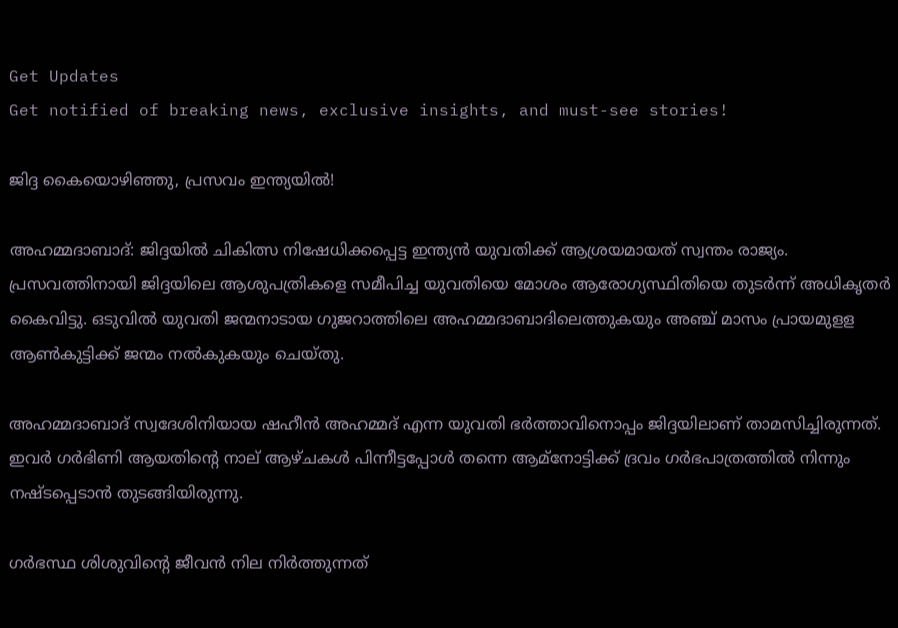Get Updates
Get notified of breaking news, exclusive insights, and must-see stories!

ജിദ്ദ കൈയൊഴിഞ്ഞു, പ്രസവം ഇന്ത്യയില്‍!

അഹമ്മദാബാദ്: ജിദ്ദയില്‍ ചികിത്സ നിഷേധിക്കപ്പെട്ട ഇന്ത്യന്‍ യുവതിക്ക് ആശ്രയമായത് സ്വന്തം രാജ്യം. പ്രസവത്തിനായി ജിദ്ദയിലെ ആശുപത്രികളെ സമീപിച്ച യുവതിയെ മോശം ആരോഗ്യസ്ഥിതിയെ തുടര്‍ന്ന് അധികൃതര്‍ കൈവിട്ടു. ഒടുവില്‍ യുവതി ജന്മനാടായ ഗുജറാത്തിലെ അഹമ്മദാബാദിലെത്തുകയും അഞ്ച് മാസം പ്രായമുളള ആണ്‍കുട്ടിക്ക് ജന്മം നല്‍കുകയും ചെയ്തു.

അഹമ്മദാബാദ് സ്വദേശിനിയായ ഷഹീന്‍ അഹമ്മദ് എന്ന യുവതി ഭര്‍ത്താവിനൊപ്പം ജിദ്ദയിലാണ് താമസിച്ചിരുന്നത്. ഇവര്‍ ഗര്‍ഭിണി ആയതിന്റെ നാല് ആഴ്ചകള്‍ പിന്നീട്ടപ്പോള്‍ തന്നെ ആമ്‌നോട്ടിക്ക് ദ്രവം ഗര്‍ഭപാത്രത്തില്‍ നിന്നും നഷ്ടപ്പെടാന്‍ തുടങ്ങിയിരുന്നു.

ഗര്‍ഭസ്ഥ ശിശുവിന്റെ ജീവന്‍ നില നിര്‍ത്തുന്നത്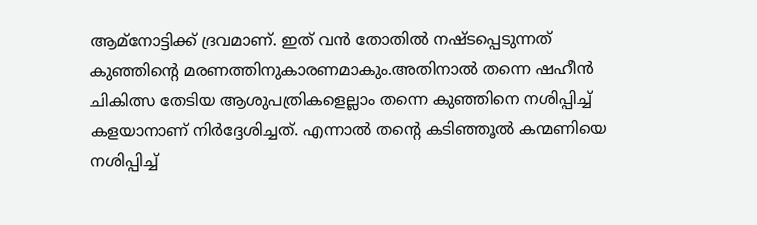ആമ്‌നോട്ടിക്ക് ദ്രവമാണ്. ഇത് വന്‍ തോതില്‍ നഷ്ടപ്പെടുന്നത് കുഞ്ഞിന്റെ മരണത്തിനുകാരണമാകും.അതിനാല്‍ തന്നെ ഷഹീന്‍ ചികിത്സ തേടിയ ആശുപത്രികളെല്ലാം തന്നെ കുഞ്ഞിനെ നശിപ്പിച്ച് കളയാനാണ് നിര്‍ദ്ദേശിച്ചത്. എന്നാല്‍ തന്റെ കടിഞ്ഞൂല്‍ കന്മണിയെ നശിപ്പിച്ച്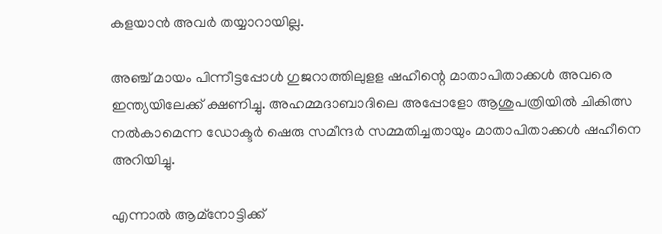കളയാന്‍ അവര്‍ തയ്യാറായില്ല.

അഞ്ച് മായം പിന്നീട്ടപ്പോള്‍ ഗുജറാത്തിലുളള ഷഹീന്റെ മാതാപിതാക്കള്‍ അവരെ ഇന്ത്യയിലേക്ക് ക്ഷണിച്ചു. അഹമ്മദാബാദിലെ അപ്പോളോ ആശുപത്രിയില്‍ ചികിത്സ നല്‍കാമെന്ന ഡോക്ടര്‍ ഷെരു സമീന്ദര്‍ സമ്മതിച്ചതായും മാതാപിതാക്കള്‍ ഷഹീനെ അറിയിച്ചു.

എന്നാല്‍ ആമ്‌നോട്ടിക്ക്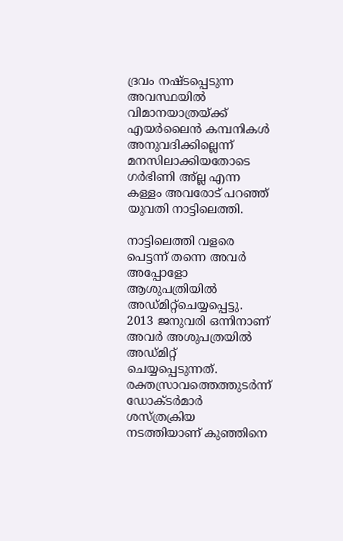ദ്രവം നഷ്ടപ്പെടുന്ന അവസ്ഥയില്‍ വിമാനയാത്രയ്ക്ക് എയര്‍ലൈന്‍ കമ്പനികള്‍ അനുവദിക്കില്ലെന്ന് മനസിലാക്കിയതോടെ ഗര്‍ഭിണി അ്ല്ല എന്ന കള്ളം അവരോട് പറഞ്ഞ് യുവതി നാട്ടിലെത്തി.

നാട്ടിലെത്തി വളരെ പെട്ടന്ന് തന്നെ അവര്‍ അപ്പോളോ ആശുപത്രിയില്‍ അഡ്മിറ്റ്‌ചെയ്യപ്പെട്ടു. 2013 ജനുവരി ഒന്നിനാണ് അവര്‍ അശുപത്രയില്‍ അഡ്മിറ്റ് ചെയ്യപ്പെടുന്നത്. രക്തസ്രാവത്തെത്തുടര്‍ന്ന് ഡോക്ടര്‍മാര്‍ ശസ്ത്രക്രിയ നടത്തിയാണ് കുഞ്ഞിനെ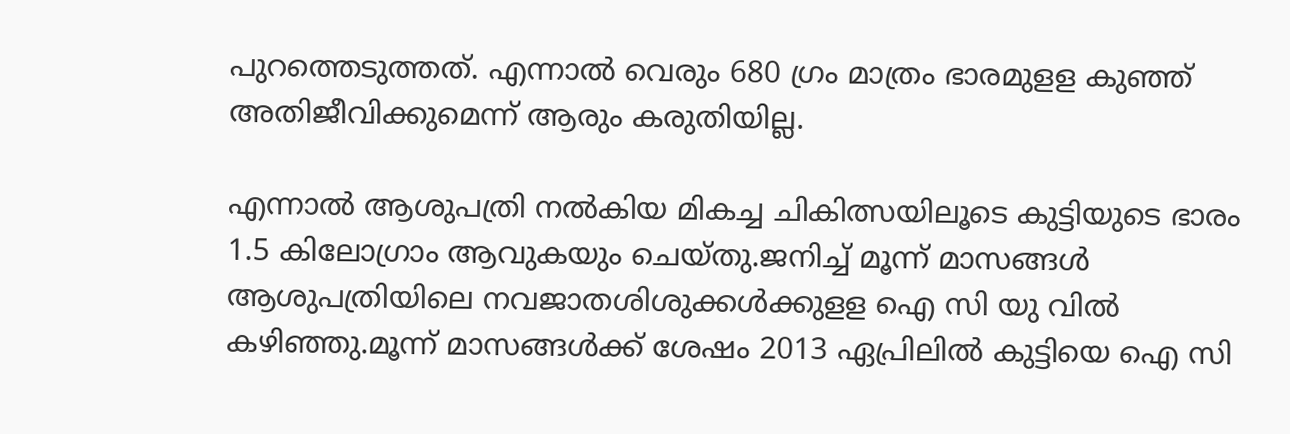പുറത്തെടുത്തത്. എന്നാല്‍ വെരും 680 ഗ്രം മാത്രം ഭാരമുളള കുഞ്ഞ് അതിജീവിക്കുമെന്ന് ആരും കരുതിയില്ല.

എന്നാല്‍ ആശുപത്രി നല്‍കിയ മികച്ച ചികിത്സയിലൂടെ കുട്ടിയുടെ ഭാരം 1.5 കിലോഗ്രാം ആവുകയും ചെയ്തു.ജനിച്ച് മൂന്ന് മാസങ്ങള്‍ ആശുപത്രിയിലെ നവജാതശിശുക്കള്‍ക്കുളള ഐ സി യു വില്‍ കഴിഞ്ഞു.മൂന്ന് മാസങ്ങള്‍ക്ക് ശേഷം 2013 ഏപ്രിലില്‍ കുട്ടിയെ ഐ സി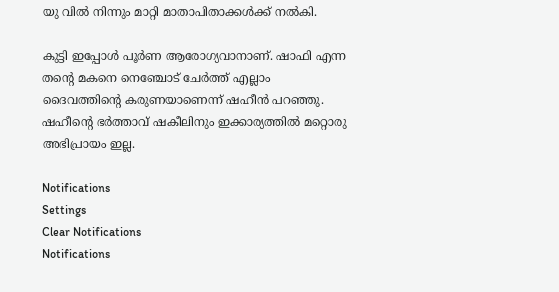യു വില്‍ നിന്നും മാറ്റി മാതാപിതാക്കള്‍ക്ക് നല്‍കി.

കുട്ടി ഇപ്പോള്‍ പൂര്‍ണ ആരോഗ്യവാനാണ്. ഷാഫി എന്ന തന്റെ മകനെ നെഞ്ചോട് ചേര്‍ത്ത് എല്ലാം ദൈവത്തിന്റെ കരുണയാണെന്ന് ഷഹീന്‍ പറഞ്ഞു. ഷഹീന്റെ ഭര്‍ത്താവ് ഷകീലിനും ഇക്കാര്യത്തില്‍ മറ്റൊരു അഭിപ്രായം ഇല്ല.

Notifications
Settings
Clear Notifications
Notifications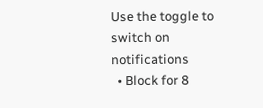Use the toggle to switch on notifications
  • Block for 8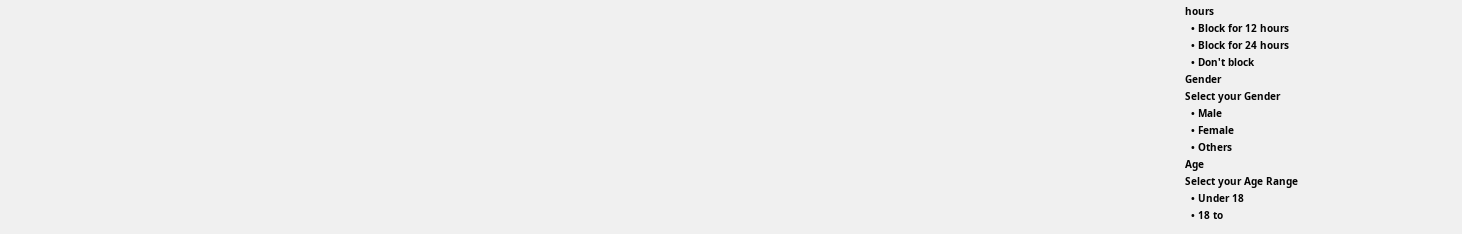hours
  • Block for 12 hours
  • Block for 24 hours
  • Don't block
Gender
Select your Gender
  • Male
  • Female
  • Others
Age
Select your Age Range
  • Under 18
  • 18 to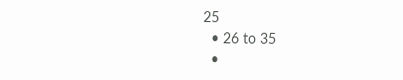25
  • 26 to 35
  •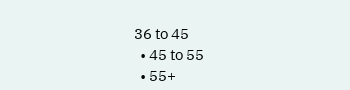36 to 45
  • 45 to 55
  • 55+